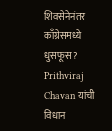शिवसेनेनंतर काँग्रेसमध्ये धुसफूस? Prithviraj Chavan यांची विधान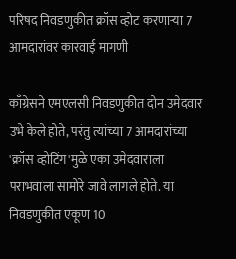परिषद निवडणुकीत क्रॉस व्होट करणाऱ्या 7 आमदारांवर कारवाई मागणी

काँग्रेसने एमएलसी निवडणुकीत दोन उमेदवार उभे केले होते, परंतु त्यांच्या 7 आमदारांच्या 'क्रॉस व्होटिंग'मुळे एका उमेदवाराला पराभवाला सामोरे जावे लागले होते. या निवडणुकीत एकूण 10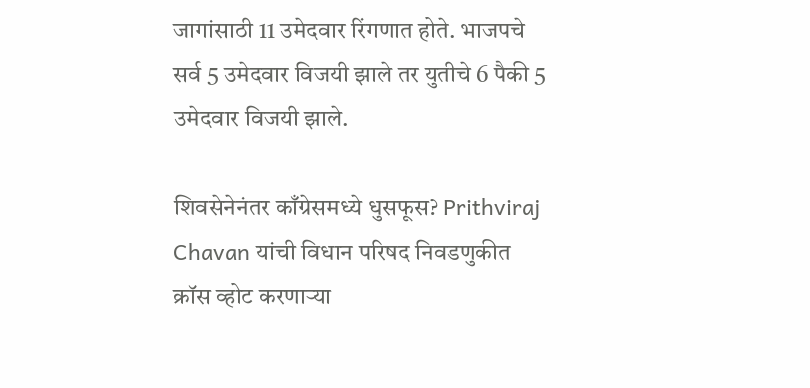जागांसाठी 11 उमेदवार रिंगणात होते. भाजपचे सर्व 5 उमेदवार विजयी झाले तर युतीचे 6 पैकी 5 उमेदवार विजयी झाले.

शिवसेनेनंतर काँग्रेसमध्ये धुसफूस? Prithviraj Chavan यांची विधान परिषद निवडणुकीत क्रॉस व्होट करणाऱ्या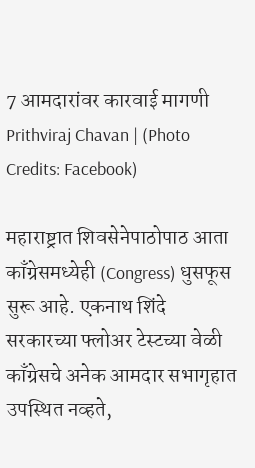7 आमदारांवर कारवाई मागणी
Prithviraj Chavan | (Photo Credits: Facebook)

महाराष्ट्रात शिवसेनेपाठोपाठ आता काँग्रेसमध्येही (Congress) धुसफूस सुरू आहे. एकनाथ शिंदे सरकारच्या फ्लोअर टेस्टच्या वेळी काँग्रेसचे अनेक आमदार सभागृहात उपस्थित नव्हते,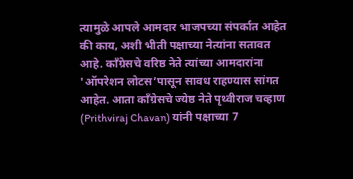त्यामुळे आपले आमदार भाजपच्या संपर्कात आहेत की काय, अशी भीती पक्षाच्या नेत्यांना सतावत आहे. काँग्रेसचे वरिष्ठ नेते त्यांच्या आमदारांना 'ऑपरेशन लोटस’पासून सावध राहण्यास सांगत आहेत. आता काँग्रेसचे ज्येष्ठ नेते पृथ्वीराज चव्हाण (Prithviraj Chavan) यांनी पक्षाच्या 7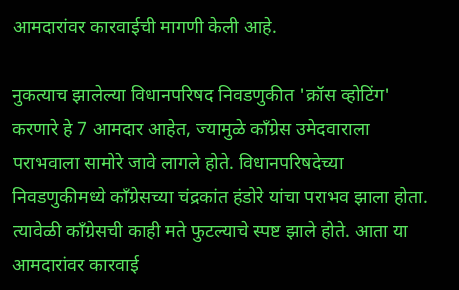आमदारांवर कारवाईची मागणी केली आहे.

नुकत्याच झालेल्या विधानपरिषद निवडणुकीत 'क्रॉस व्होटिंग' करणारे हे 7 आमदार आहेत, ज्यामुळे काँग्रेस उमेदवाराला पराभवाला सामोरे जावे लागले होते. विधानपरिषदेच्या निवडणुकीमध्ये काँग्रेसच्या चंद्रकांत हंडोरे यांचा पराभव झाला होता. त्यावेळी काँग्रेसची काही मते फुटल्याचे स्पष्ट झाले होते. आता या आमदारांवर कारवाई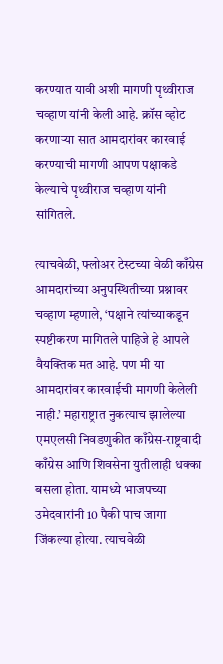करण्यात यावी अशी मागणी पृथ्वीराज चव्हाण यांनी केली आहे. क्रॉस व्होट करणाऱ्या सात आमदारांवर कारवाई करण्याची मागणी आपण पक्षाकडे केल्याचे पृथ्वीराज चव्हाण यांनी सांगितले.

त्याचवेळी, फ्लोअर टेस्टच्या वेळी काँग्रेस आमदारांच्या अनुपस्थितीच्या प्रश्नावर चव्हाण म्हणाले, ‘पक्षाने त्यांच्याकडून स्पष्टीकरण मागितले पाहिजे हे आपले वैयक्तिक मत आहे. पण मी या आमदारांवर कारवाईची मागणी केलेली नाही.’ महाराष्ट्रात नुकत्याच झालेल्या एमएलसी निवडणुकीत काँग्रेस-राष्ट्रवादी काँग्रेस आणि शिवसेना युतीलाही धक्का बसला होता. यामध्ये भाजपच्या उमेदवारांनी 10 पैकी पाच जागा जिंकल्या होत्या. त्याचवेळी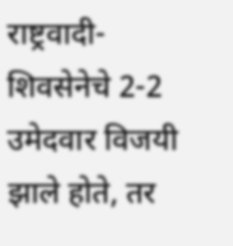राष्ट्रवादी-शिवसेनेचे 2-2 उमेदवार विजयी झाले होते, तर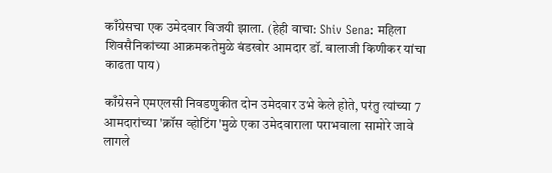काँग्रेसचा एक उमेदवार विजयी झाला. (हेही वाचा: Shiv Sena: महिला शिवसैनिकांच्या आक्रमकतेमुळे बंडखोर आमदार डॉ. बालाजी किणीकर यांचा काढता पाय)

काँग्रेसने एमएलसी निवडणुकीत दोन उमेदवार उभे केले होते, परंतु त्यांच्या 7 आमदारांच्या 'क्रॉस व्होटिंग'मुळे एका उमेदवाराला पराभवाला सामोरे जावे लागले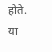होते. या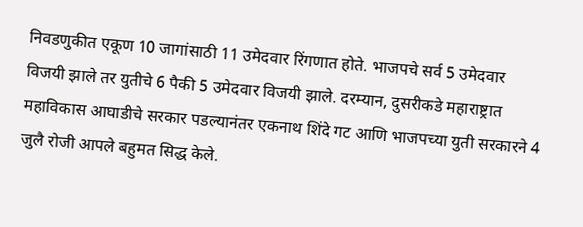निवडणुकीत एकूण 10 जागांसाठी 11 उमेदवार रिंगणात होते. भाजपचे सर्व 5 उमेदवार विजयी झाले तर युतीचे 6 पैकी 5 उमेदवार विजयी झाले. दरम्यान, दुसरीकडे महाराष्ट्रात महाविकास आघाडीचे सरकार पडल्यानंतर एकनाथ शिंदे गट आणि भाजपच्या युती सरकारने 4 जुलै रोजी आपले बहुमत सिद्ध केले.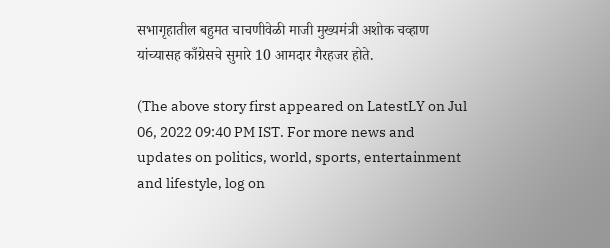सभागृहातील बहुमत चाचणीवेळी माजी मुख्यमंत्री अशोक चव्हाण यांच्यासह काँग्रेसचे सुमारे 10 आमदार गैरहजर होते.

(The above story first appeared on LatestLY on Jul 06, 2022 09:40 PM IST. For more news and updates on politics, world, sports, entertainment and lifestyle, log on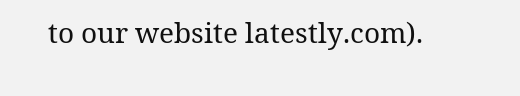to our website latestly.com).